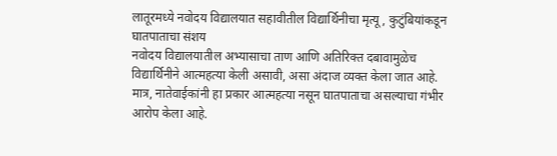लातूरमध्ये नवोदय विद्यालयात सहावीतील विद्यार्थिनीचा मृत्यू, कुटुंबियांकडून घातपाताचा संशय
नवोदय विद्यालयातील अभ्यासाचा ताण आणि अतिरिक्त दबावामुळेच विद्यार्थिनीने आत्महत्या केली असावी, असा अंदाज व्यक्त केला जात आहे. मात्र, नातेवाईकांनी हा प्रकार आत्महत्या नसून घातपाताचा असल्याचा गंभीर आरोप केला आहे.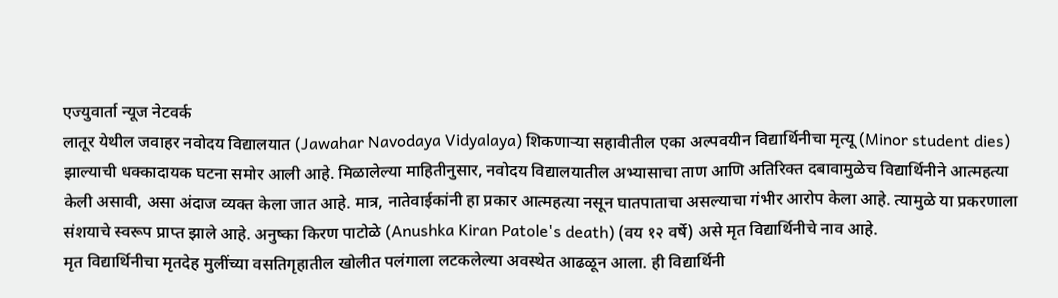एज्युवार्ता न्यूज नेटवर्क
लातूर येथील जवाहर नवोदय विद्यालयात (Jawahar Navodaya Vidyalaya) शिकणाऱ्या सहावीतील एका अल्पवयीन विद्यार्थिनीचा मृत्यू (Minor student dies) झाल्याची धक्कादायक घटना समोर आली आहे. मिळालेल्या माहितीनुसार, नवोदय विद्यालयातील अभ्यासाचा ताण आणि अतिरिक्त दबावामुळेच विद्यार्थिनीने आत्महत्या केली असावी, असा अंदाज व्यक्त केला जात आहे. मात्र, नातेवाईकांनी हा प्रकार आत्महत्या नसून घातपाताचा असल्याचा गंभीर आरोप केला आहे. त्यामुळे या प्रकरणाला संशयाचे स्वरूप प्राप्त झाले आहे. अनुष्का किरण पाटोळे (Anushka Kiran Patole's death) (वय १२ वर्षे) असे मृत विद्यार्थिनीचे नाव आहे.
मृत विद्यार्थिनीचा मृतदेह मुलींच्या वसतिगृहातील खोलीत पलंगाला लटकलेल्या अवस्थेत आढळून आला. ही विद्यार्थिनी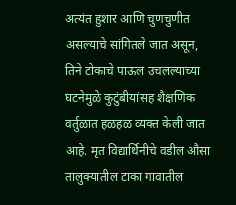अत्यंत हुशार आणि चुणचुणीत असल्याचे सांगितले जात असून, तिने टोकाचे पाऊल उचलल्याच्या घटनेमुळे कुटुंबीयांसह शैक्षणिक वर्तुळात हळहळ व्यक्त केली जात आहे. मृत विद्यार्थिनीचे वडील औसा तालुक्यातील टाका गावातील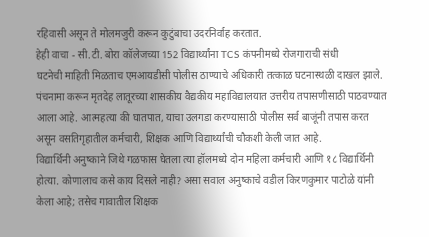रहिवासी असून ते मोलमजुरी करून कुटुंबाचा उदरनिर्वाह करतात.
हेही वाचा - सी.टी. बोरा कॉलेजच्या 152 विद्यार्थ्यांना TCS कंपनीमध्ये रोजगाराची संधी
घटनेची माहिती मिळताच एमआयडीसी पोलीस ठाण्याचे अधिकारी तत्काळ घटनास्थळी दाखल झाले. पंचनामा करून मृतदेह लातूरच्या शासकीय वैद्यकीय महाविद्यालयात उत्तरीय तपासणीसाठी पाठवण्यात आला आहे. आत्महत्या की घातपात, याचा उलगडा करण्यासाठी पोलीस सर्व बाजूंनी तपास करत असून वसतिगृहातील कर्मचारी, शिक्षक आणि विद्यार्थ्यांची चौकशी केली जात आहे.
विद्यार्थिनी अनुष्काने जिथे गळफास घेतला त्या हॉलमध्ये दोन महिला कर्मचारी आणि १८ विद्यार्थिनी होत्या. कोणालाच कसे काय दिसले नाही? असा सवाल अनुष्काचे वडील किरणकुमार पाटोळे यांनी केला आहे; तसेच गावातील शिक्षक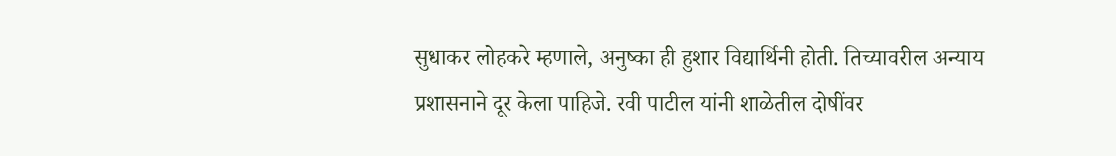सुधाकर लोहकरे म्हणाले, अनुष्का ही हुशार विद्यार्थिनी होती. तिच्यावरील अन्याय प्रशासनाने दूर केला पाहिजे. रवी पाटील यांनी शाळेतील दोषींवर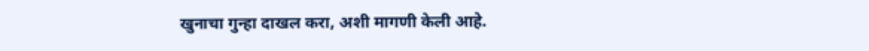खुनाचा गुन्हा दाखल करा, अशी मागणी केली आहे.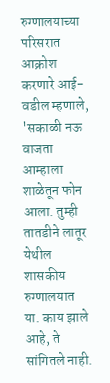रुग्णालयाच्या परिसरात आक्रोश करणारे आई-वडील म्हणाले, 'सकाळी नऊ वाजता आम्हाला शाळेतून फोन आला. तुम्ही तातडीने लातूर येथील शासकीय रुग्णालयात या. काय झाले आहे, ते सांगितले नाही.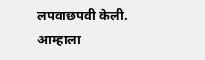लपवाछपवी केली. आम्हाला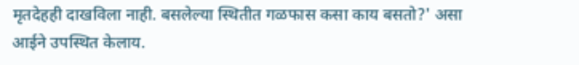मृतदेहही दाखविला नाही. बसलेल्या स्थितीत गळफास कसा काय बसतो?' असा आईने उपस्थित केलाय.